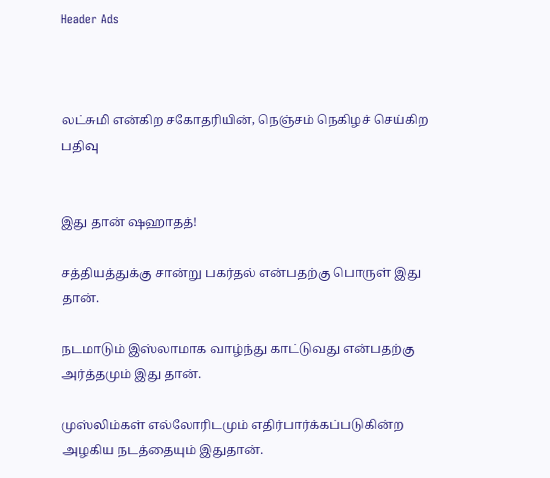Header Ads



லட்சுமி என்கிற சகோதரியின், நெஞ்சம் நெகிழச் செய்கிற பதிவு


இது தான் ஷஹாதத்!

சத்தியத்துக்கு சான்று பகர்தல் என்பதற்கு பொருள் இது தான்.

நடமாடும் இஸ்லாமாக வாழ்ந்து காட்டுவது என்பதற்கு அர்த்தமும் இது தான்.

முஸ்லிம்கள் எல்லோரிடமும் எதிர்பார்க்கப்படுகின்ற அழகிய நடத்தையும் இதுதான்.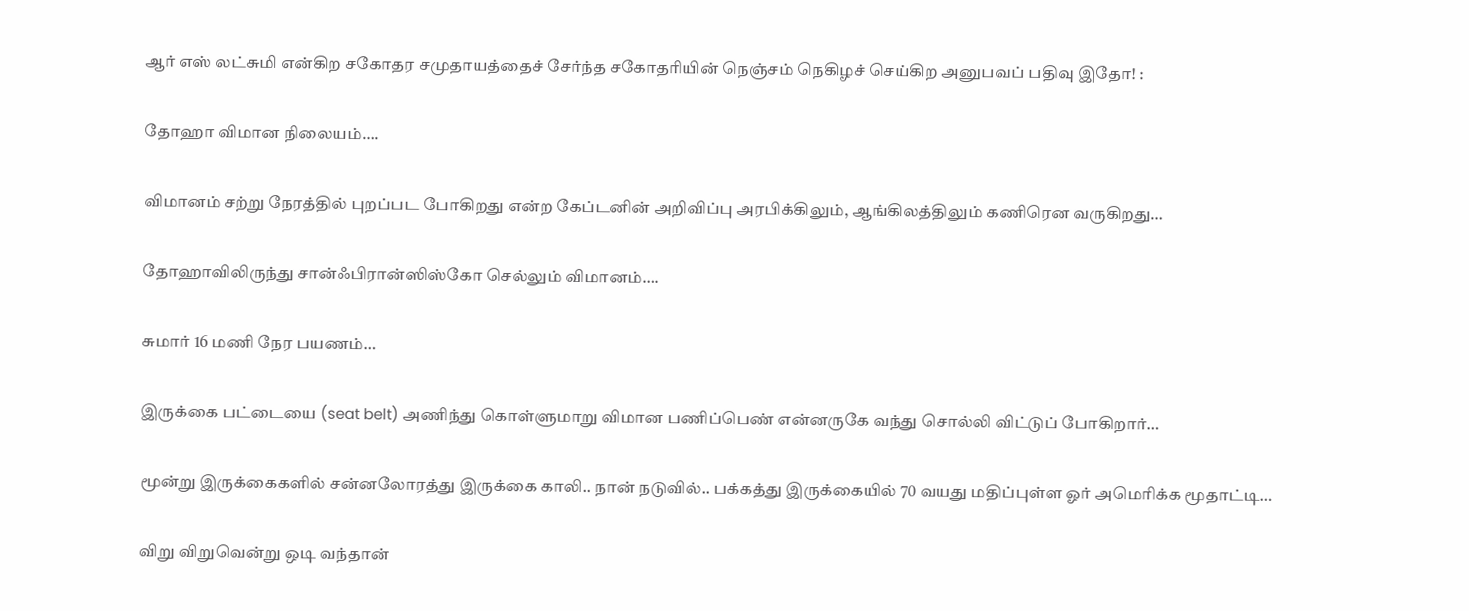ஆர் எஸ் லட்சுமி என்கிற சகோதர சமுதாயத்தைச் சேர்ந்த சகோதரியின் நெஞ்சம் நெகிழச் செய்கிற அனுபவப் பதிவு இதோ! :

தோஹா விமான நிலையம்….

விமானம் சற்று நேரத்தில் புறப்பட போகிறது என்ற கேப்டனின் அறிவிப்பு அரபிக்கிலும், ஆங்கிலத்திலும் கணிரென வருகிறது…

தோஹாவிலிருந்து சான்ஃபிரான்ஸிஸ்கோ செல்லும் விமானம்….

சுமார் 16 மணி நேர பயணம்…

இருக்கை பட்டையை (seat belt) அணிந்து கொள்ளுமாறு விமான பணிப்பெண் என்னருகே வந்து சொல்லி விட்டுப் போகிறார்…

மூன்று இருக்கைகளில் சன்னலோரத்து இருக்கை காலி.. நான் நடுவில்.. பக்கத்து இருக்கையில் 70 வயது மதிப்புள்ள ஓர் அமெரிக்க மூதாட்டி…

விறு விறுவென்று ஒடி வந்தான்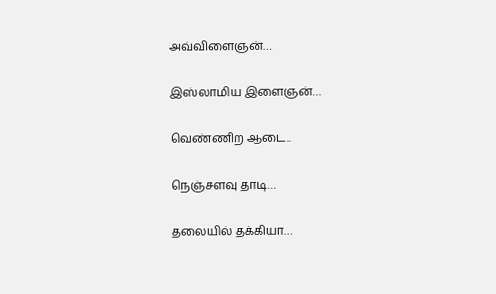அவ்விளைஞன்…

இஸ்லாமிய இளைஞன்…

வெண்ணிற ஆடை..

நெஞ்சளவு தாடி…

தலையில் தக்கியா…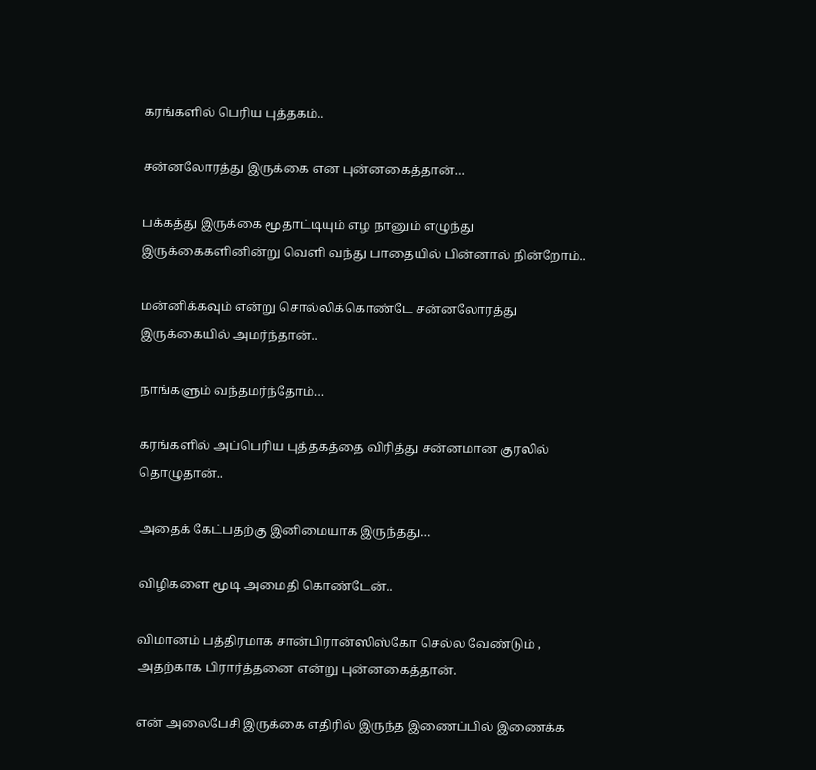கரங்களில் பெரிய புத்தகம்..

சன்னலோரத்து இருக்கை என புன்னகைத்தான்…

பக்கத்து இருக்கை மூதாட்டியும் எழ நானும் எழுந்து இருக்கைகளினின்று வெளி வந்து பாதையில் பின்னால் நின்றோம்..

மன்னிக்கவும் என்று சொல்லிக்கொண்டே சன்னலோரத்து இருக்கையில் அமர்ந்தான்..

நாங்களும் வந்தமர்ந்தோம்…

கரங்களில் அப்பெரிய புத்தகத்தை விரித்து சன்னமான குரலில் தொழுதான்..

அதைக் கேட்பதற்கு இனிமையாக இருந்தது…

விழிகளை மூடி அமைதி கொண்டேன்..

விமானம் பத்திரமாக சான்பிரான்ஸிஸ்கோ செல்ல வேண்டும் , அதற்காக பிரார்த்தனை என்று புன்னகைத்தான்.

என் அலைபேசி இருக்கை எதிரில் இருந்த இணைப்பில் இணைக்க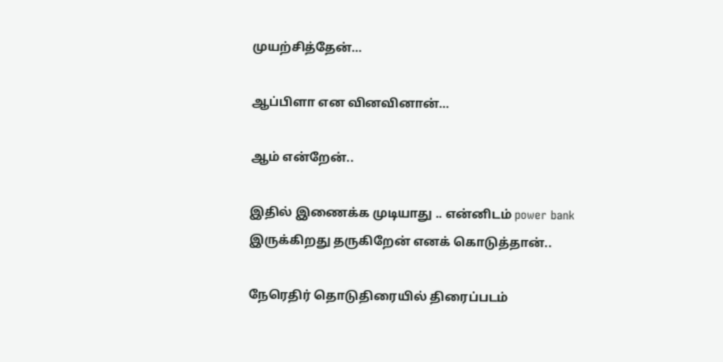முயற்சித்தேன்…

ஆப்பிளா என வினவினான்…

ஆம் என்றேன்..

இதில் இணைக்க முடியாது .. என்னிடம் power bank இருக்கிறது தருகிறேன் எனக் கொடுத்தான்..

நேரெதிர் தொடுதிரையில் திரைப்படம்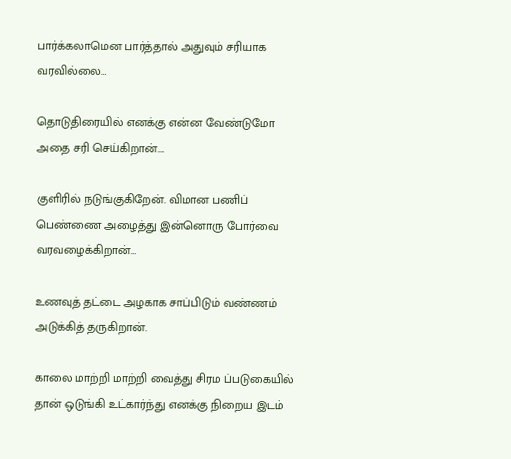பார்க்கலாமென பார்த்தால் அதுவும் சரியாக வரவில்லை…

தொடுதிரையில் எனக்கு என்ன வேண்டுமோ அதை சரி செய்கிறான்….

குளிரில் நடுங்குகிறேன். விமான பணிப் பெண்ணை அழைத்து இன்னொரு போர்வை வரவழைக்கிறான்…

உணவுத் தட்டை அழகாக சாப்பிடும் வண்ணம் அடுக்கித் தருகிறான்.

காலை மாற்றி மாற்றி வைத்து சிரம ப்படுகையில் தான் ஒடுங்கி உட்கார்ந்து எனக்கு நிறைய இடம்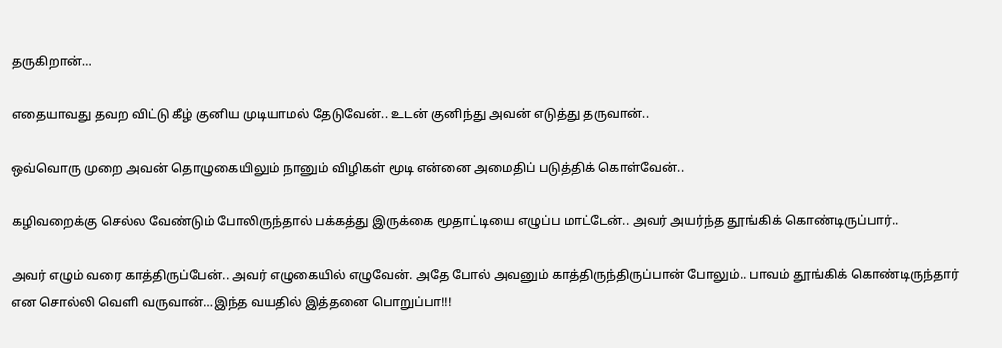தருகிறான்…

எதையாவது தவற விட்டு கீழ் குனிய முடியாமல் தேடுவேன்.. உடன் குனிந்து அவன் எடுத்து தருவான்..

ஒவ்வொரு முறை அவன் தொழுகையிலும் நானும் விழிகள் மூடி என்னை அமைதிப் படுத்திக் கொள்வேன்..

கழிவறைக்கு செல்ல வேண்டும் போலிருந்தால் பக்கத்து இருக்கை மூதாட்டியை எழுப்ப மாட்டேன்.. அவர் அயர்ந்த தூங்கிக் கொண்டிருப்பார்..

அவர் எழும் வரை காத்திருப்பேன்.. அவர் எழுகையில் எழுவேன். அதே போல் அவனும் காத்திருந்திருப்பான் போலும்.. பாவம் தூங்கிக் கொண்டிருந்தார் என சொல்லி வெளி வருவான்…இந்த வயதில் இத்தனை பொறுப்பா!!!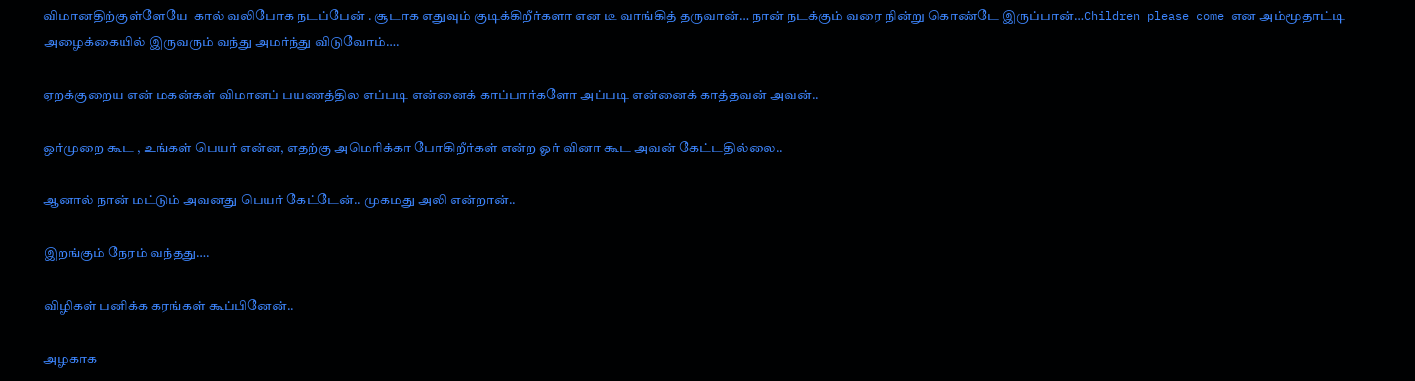விமானதிற்குள்ளேயே  கால் வலிபோக நடப்பேன் . சூடாக எதுவும் குடிக்கிறீர்களா என டீ வாங்கித் தருவான்… நான் நடக்கும் வரை நின்று கொண்டே இருப்பான்…Children please come என அம்மூதாட்டி அழைக்கையில் இருவரும் வந்து அமர்ந்து விடுவோம்….

ஏறக்குறைய என் மகன்கள் விமானப் பயணத்தில எப்படி என்னைக் காப்பார்களோ அப்படி என்னைக் காத்தவன் அவன்..

ஒர்முறை கூட , உங்கள் பெயர் என்ன, எதற்கு அமெரிக்கா போகிறீர்கள் என்ற ஓர் வினா கூட அவன் கேட்டதில்லை..

ஆனால் நான் மட்டும் அவனது பெயர் கேட்டேன்.. முகமது அலி என்றான்..

இறங்கும் நேரம் வந்தது….

விழிகள் பனிக்க கரங்கள் கூப்பினேன்..

அழகாக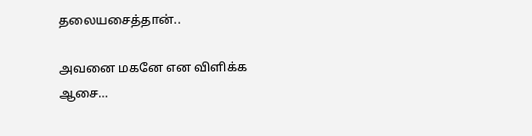தலையசைத்தான்..

அவனை மகனே என விளிக்க ஆசை…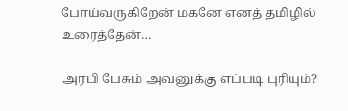போய்வருகிறேன் மகனே எனத் தமிழில் உரைத்தேன்…

அரபி பேசும் அவனுக்கு எப்படி புரியும்?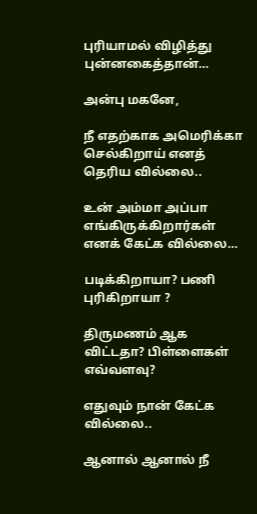புரியாமல் விழித்து புன்னகைத்தான்…

அன்பு மகனே,

நீ எதற்காக அமெரிக்கா செல்கிறாய் எனத் தெரிய வில்லை..

உன் அம்மா அப்பா எங்கிருக்கிறார்கள் எனக் கேட்க வில்லை…

படிக்கிறாயா? பணி புரிகிறாயா ?

திருமணம் ஆக விட்டதா? பிள்ளைகள் எவ்வளவு?

எதுவும் நான் கேட்க வில்லை..

ஆனால் ஆனால் நீ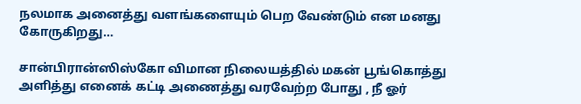நலமாக அனைத்து வளங்களையும் பெற வேண்டும் என மனது கோருகிறது…

சான்பிரான்ஸிஸ்கோ விமான நிலையத்தில் மகன் பூங்கொத்து அளித்து எனைக் கட்டி அணைத்து வரவேற்ற போது , நீ ஓர்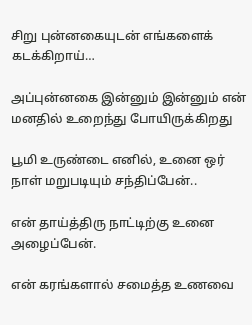சிறு புன்னகையுடன் எங்களைக் கடக்கிறாய்…

அப்புன்னகை இன்னும் இன்னும் என் மனதில் உறைந்து போயிருக்கிறது

பூமி உருண்டை எனில், உனை ஒர் நாள் மறுபடியும் சந்திப்பேன்..

என் தாய்த்திரு நாட்டிற்கு உனை அழைப்பேன்.

என் கரங்களால் சமைத்த உணவை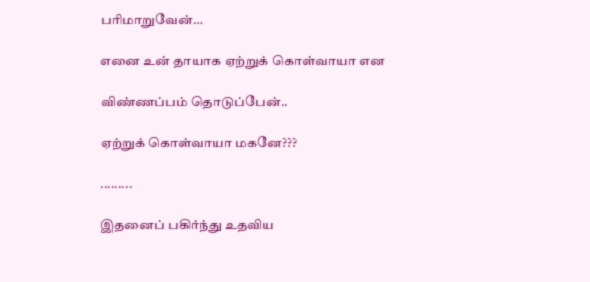பரிமாறுவேன்…

எனை உன் தாயாக ஏற்றுக் கொள்வாயா என

விண்ணப்பம் தொடுப்பேன்..

ஏற்றுக் கொள்வாயா மகனே???

.........

இதனைப் பகிர்ந்து உதவிய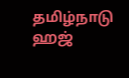தமிழ்நாடு ஹஜ்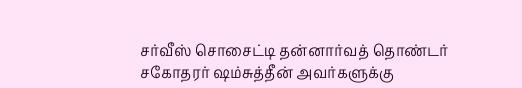சர்வீஸ் சொசைட்டி தன்னார்வத் தொண்டர் சகோதரர் ஷம்சுத்தீன் அவர்களுக்கு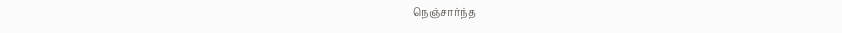நெஞ்சார்ந்த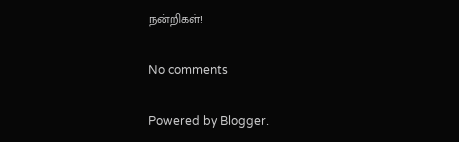நன்றிகள்!

No comments

Powered by Blogger.